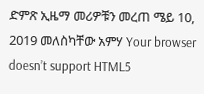ድምጽ ኢዜማ መሪዎቹን መረጠ ሜይ 10, 2019 መለስካቸው አምሃ Your browser doesn’t support HTML5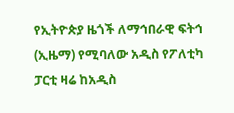የኢትዮጵያ ዜጎች ለማኅበራዊ ፍትኅ (ኢዜማ) የሚባለው አዲስ የፖለቲካ ፓርቲ ዛሬ ከአዲስ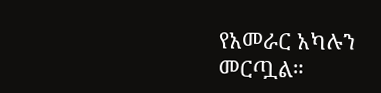የአመራር አካሉን መርጧል።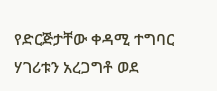የድርጅታቸው ቀዳሚ ተግባር ሃገሪቱን አረጋግቶ ወደ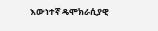እውነተኛ ዴሞክራሲያዊ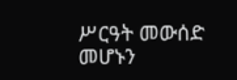ሥርዓት መውሰድ መሆኑን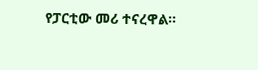የፓርቲው መሪ ተናረዋል።